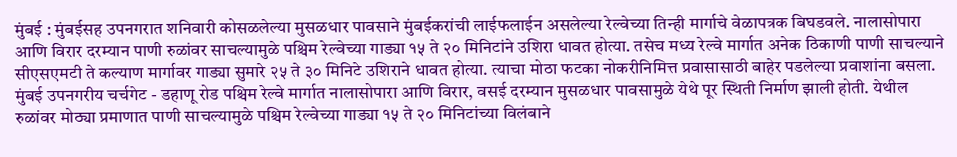मुंबई : मुंबईसह उपनगरात शनिवारी कोसळलेल्या मुसळधार पावसाने मुंबईकरांची लाईफलाईन असलेल्या रेल्वेच्या तिन्ही मार्गाचे वेळापत्रक बिघडवले. नालासोपारा आणि विरार दरम्यान पाणी रुळांवर साचल्यामुळे पश्चिम रेल्वेच्या गाड्या १५ ते २० मिनिटांने उशिरा धावत होत्या. तसेच मध्य रेल्वे मार्गात अनेक ठिकाणी पाणी साचल्याने सीएसएमटी ते कल्याण मार्गावर गाड्या सुमारे २५ ते ३० मिनिटे उशिराने धावत होत्या. त्याचा मोठा फटका नोकरीनिमित्त प्रवासासाठी बाहेर पडलेल्या प्रवाशांना बसला.
मुंबई उपनगरीय चर्चगेट - डहाणू रोड पश्चिम रेल्वे मार्गात नालासोपारा आणि विरार, वसई दरम्यान मुसळधार पावसामुळे येथे पूर स्थिती निर्माण झाली होती. येथील रुळांवर मोठ्या प्रमाणात पाणी साचल्यामुळे पश्चिम रेल्वेच्या गाड्या १५ ते २० मिनिटांच्या विलंबाने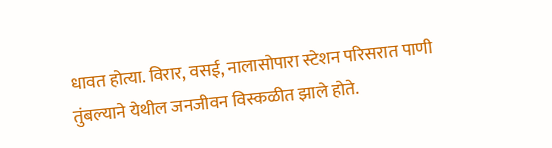धावत होत्या. विरार, वसई, नालासोपारा स्टेशन परिसरात पाणी तुंबल्याने येथील जनजीवन विस्कळीत झाले होते.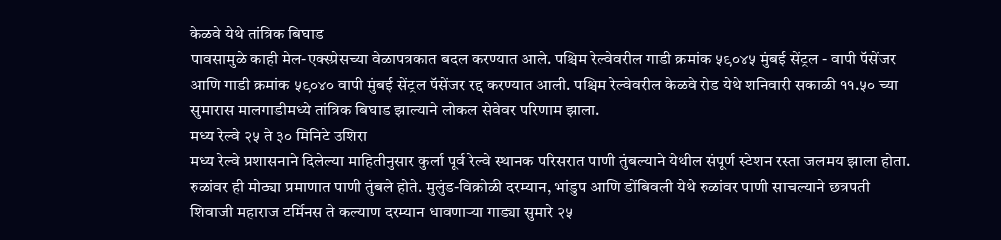केळवे येथे तांत्रिक बिघाड
पावसामुळे काही मेल-एक्स्प्रेसच्या वेळापत्रकात बदल करण्यात आले. पश्चिम रेल्वेवरील गाडी क्रमांक ५९०४५ मुंबई सेंट्रल - वापी पॅसेंजर आणि गाडी क्रमांक ५९०४० वापी मुंबई सेंट्रल पॅसेंजर रद्द करण्यात आली. पश्चिम रेल्वेवरील केळवे रोड येथे शनिवारी सकाळी ११.५० च्या सुमारास मालगाडीमध्ये तांत्रिक बिघाड झाल्याने लोकल सेवेवर परिणाम झाला.
मध्य रेल्वे २५ ते ३० मिनिटे उशिरा
मध्य रेल्वे प्रशासनाने दिलेल्या माहितीनुसार कुर्ला पूर्व रेल्वे स्थानक परिसरात पाणी तुंबल्याने येथील संपूर्ण स्टेशन रस्ता जलमय झाला होता. रुळांवर ही मोठ्या प्रमाणात पाणी तुंबले होते. मुलुंड-विक्रोळी दरम्यान, भांडुप आणि डोंबिवली येथे रुळांवर पाणी साचल्याने छत्रपती शिवाजी महाराज टर्मिनस ते कल्याण दरम्यान धावणाऱ्या गाड्या सुमारे २५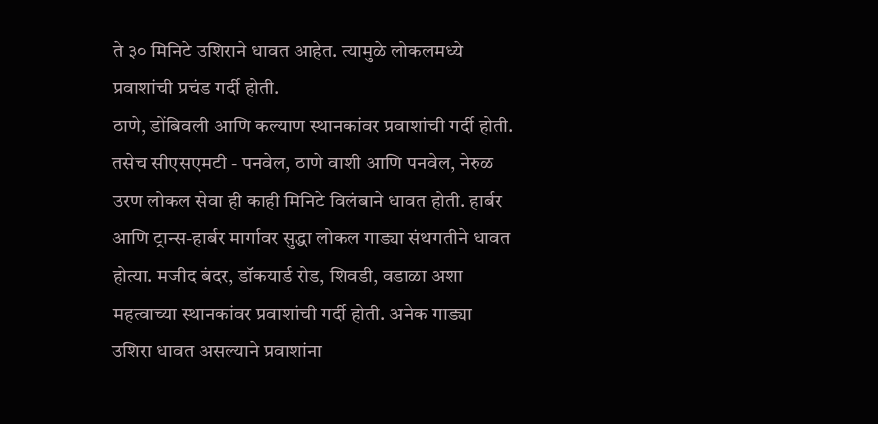ते ३० मिनिटे उशिराने धावत आहेत. त्यामुळे लोकलमध्ये प्रवाशांची प्रचंड गर्दी होती.
ठाणे, डोंबिवली आणि कल्याण स्थानकांवर प्रवाशांची गर्दी होती. तसेच सीएसएमटी - पनवेल, ठाणे वाशी आणि पनवेल, नेरुळ उरण लोकल सेवा ही काही मिनिटे विलंबाने धावत होती. हार्बर आणि ट्रान्स-हार्बर मार्गावर सुद्धा लोकल गाड्या संथगतीने धावत होत्या. मजीद बंदर, डॉकयार्ड रोड, शिवडी, वडाळा अशा महत्वाच्या स्थानकांवर प्रवाशांची गर्दी होती. अनेक गाड्या उशिरा धावत असल्याने प्रवाशांना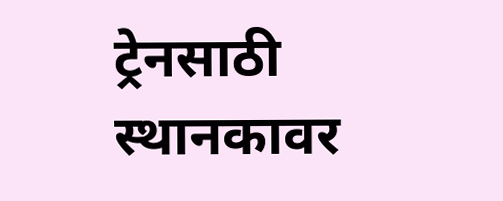ट्रेनसाठी स्थानकावर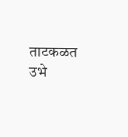ताटकळत उभे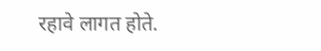रहावे लागत होते.